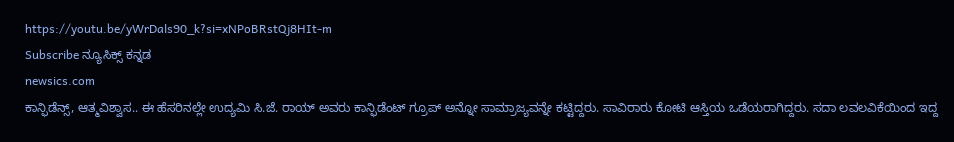https://youtu.be/yWrDals90_k?si=xNPoBRstQj8HIt-m
Subscribe ನ್ಯೂಸಿಕ್ಸ್ ಕನ್ನಡ
newsics.com
ಕಾನ್ಫಿಡೆನ್ಸ್, ಆತ್ಮವಿಶ್ವಾಸ.. ಈ ಹೆಸರಿನಲ್ಲೇ ಉದ್ಯಮಿ ಸಿ.ಜೆ. ರಾಯ್ ಅವರು ಕಾನ್ಫಿಡೆಂಟ್ ಗ್ರೂಪ್ ಅನ್ನೋ ಸಾಮ್ರಾಜ್ಯವನ್ನೇ ಕಟ್ಟಿದ್ದರು. ಸಾವಿರಾರು ಕೋಟಿ ಆಸ್ತಿಯ ಒಡೆಯರಾಗಿದ್ದರು. ಸದಾ ಲವಲವಿಕೆಯಿಂದ ಇದ್ದ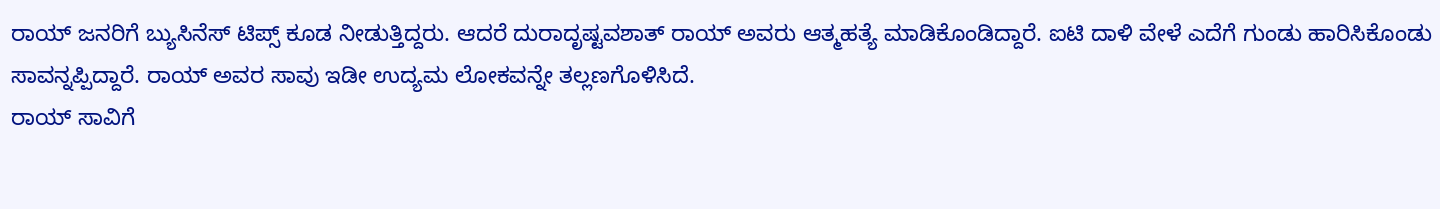ರಾಯ್ ಜನರಿಗೆ ಬ್ಯುಸಿನೆಸ್ ಟಿಪ್ಸ್ ಕೂಡ ನೀಡುತ್ತಿದ್ದರು. ಆದರೆ ದುರಾದೃಷ್ಟವಶಾತ್ ರಾಯ್ ಅವರು ಆತ್ಮಹತ್ಯೆ ಮಾಡಿಕೊಂಡಿದ್ದಾರೆ. ಐಟಿ ದಾಳಿ ವೇಳೆ ಎದೆಗೆ ಗುಂಡು ಹಾರಿಸಿಕೊಂಡು ಸಾವನ್ನಪ್ಪಿದ್ದಾರೆ. ರಾಯ್ ಅವರ ಸಾವು ಇಡೀ ಉದ್ಯಮ ಲೋಕವನ್ನೇ ತಲ್ಲಣಗೊಳಿಸಿದೆ.
ರಾಯ್ ಸಾವಿಗೆ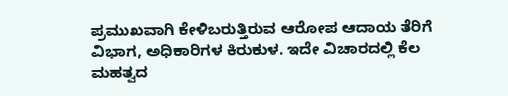ಪ್ರಮುಖವಾಗಿ ಕೇಳಿಬರುತ್ತಿರುವ ಆರೋಪ ಆದಾಯ ತೆರಿಗೆ ವಿಭಾಗ, ಅಧಿಕಾರಿಗಳ ಕಿರುಕುಳ. ಇದೇ ವಿಚಾರದಲ್ಲಿ ಕೆಲ ಮಹತ್ವದ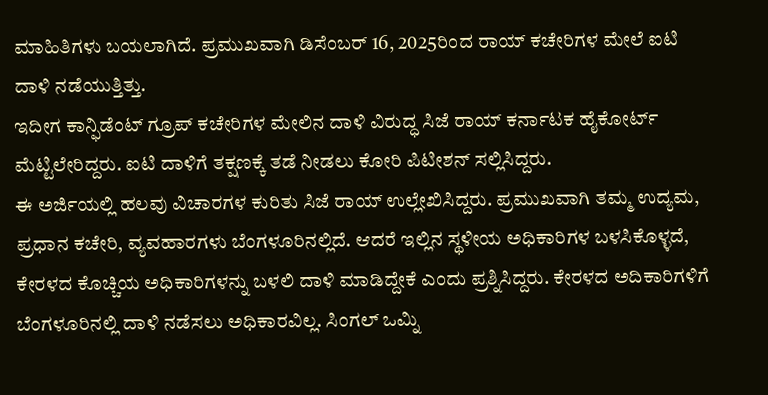ಮಾಹಿತಿಗಳು ಬಯಲಾಗಿದೆ. ಪ್ರಮುಖವಾಗಿ ಡಿಸೆಂಬರ್ 16, 2025ರಿಂದ ರಾಯ್ ಕಚೇರಿಗಳ ಮೇಲೆ ಐಟಿ ದಾಳಿ ನಡೆಯುತ್ತಿತ್ತು.
ಇದೀಗ ಕಾನ್ಫಿಡೆಂಟ್ ಗ್ರೂಪ್ ಕಚೇರಿಗಳ ಮೇಲಿನ ದಾಳಿ ವಿರುದ್ಧ ಸಿಜೆ ರಾಯ್ ಕರ್ನಾಟಕ ಹೈಕೋರ್ಟ್ ಮೆಟ್ಟಿಲೇರಿದ್ದರು. ಐಟಿ ದಾಳಿಗೆ ತಕ್ಷಣಕ್ಕೆ ತಡೆ ನೀಡಲು ಕೋರಿ ಪಿಟೀಶನ್ ಸಲ್ಲಿಸಿದ್ದರು.
ಈ ಅರ್ಜಿಯಲ್ಲಿ ಹಲವು ವಿಚಾರಗಳ ಕುರಿತು ಸಿಜೆ ರಾಯ್ ಉಲ್ಲೇಖಿಸಿದ್ದರು. ಪ್ರಮುಖವಾಗಿ ತಮ್ಮ ಉದ್ಯಮ, ಪ್ರಧಾನ ಕಚೇರಿ, ವ್ಯವಹಾರಗಳು ಬೆಂಗಳೂರಿನಲ್ಲಿದೆ. ಆದರೆ ಇಲ್ಲಿನ ಸ್ಥಳೀಯ ಅಧಿಕಾರಿಗಳ ಬಳಸಿಕೊಳ್ಳದೆ, ಕೇರಳದ ಕೊಚ್ಚಿಯ ಅಧಿಕಾರಿಗಳನ್ನು ಬಳಲಿ ದಾಳಿ ಮಾಡಿದ್ದೇಕೆ ಎಂದು ಪ್ರಶ್ನಿಸಿದ್ದರು. ಕೇರಳದ ಅದಿಕಾರಿಗಳಿಗೆ ಬೆಂಗಳೂರಿನಲ್ಲಿ ದಾಳಿ ನಡೆಸಲು ಅಧಿಕಾರವಿಲ್ಲ. ಸಿಂಗಲ್ ಒಮ್ನಿ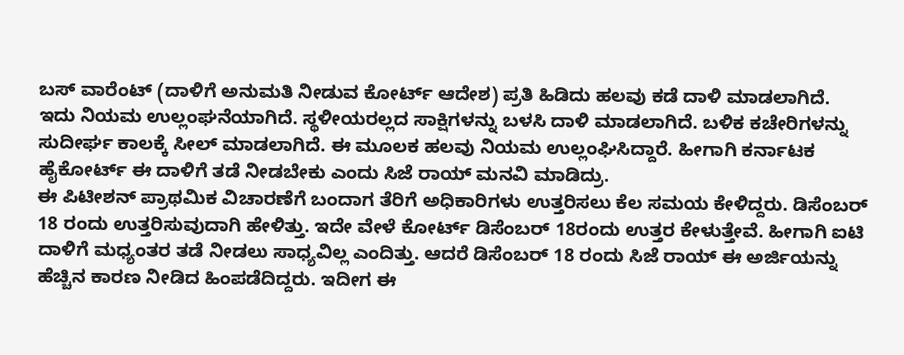ಬಸ್ ವಾರೆಂಟ್ (ದಾಳಿಗೆ ಅನುಮತಿ ನೀಡುವ ಕೋರ್ಟ್ ಆದೇಶ) ಪ್ರತಿ ಹಿಡಿದು ಹಲವು ಕಡೆ ದಾಳಿ ಮಾಡಲಾಗಿದೆ.
ಇದು ನಿಯಮ ಉಲ್ಲಂಘನೆಯಾಗಿದೆ. ಸ್ಥಳೀಯರಲ್ಲದ ಸಾಕ್ಷಿಗಳನ್ನು ಬಳಸಿ ದಾಳಿ ಮಾಡಲಾಗಿದೆ. ಬಳಿಕ ಕಚೇರಿಗಳನ್ನು ಸುದೀರ್ಘ ಕಾಲಕ್ಕೆ ಸೀಲ್ ಮಾಡಲಾಗಿದೆ. ಈ ಮೂಲಕ ಹಲವು ನಿಯಮ ಉಲ್ಲಂಘಿಸಿದ್ದಾರೆ. ಹೀಗಾಗಿ ಕರ್ನಾಟಕ ಹೈಕೋರ್ಟ್ ಈ ದಾಳಿಗೆ ತಡೆ ನೀಡಬೇಕು ಎಂದು ಸಿಜೆ ರಾಯ್ ಮನವಿ ಮಾಡಿದ್ರು.
ಈ ಪಿಟೀಶನ್ ಪ್ರಾಥಮಿಕ ವಿಚಾರಣೆಗೆ ಬಂದಾಗ ತೆರಿಗೆ ಅಧಿಕಾರಿಗಳು ಉತ್ತರಿಸಲು ಕೆಲ ಸಮಯ ಕೇಳಿದ್ದರು. ಡಿಸೆಂಬರ್ 18 ರಂದು ಉತ್ತರಿಸುವುದಾಗಿ ಹೇಳಿತ್ತು. ಇದೇ ವೇಳೆ ಕೋರ್ಟ್ ಡಿಸೆಂಬರ್ 18ರಂದು ಉತ್ತರ ಕೇಳುತ್ತೇವೆ. ಹೀಗಾಗಿ ಐಟಿ ದಾಳಿಗೆ ಮಧ್ಯಂತರ ತಡೆ ನೀಡಲು ಸಾಧ್ಯವಿಲ್ಲ ಎಂದಿತ್ತು. ಆದರೆ ಡಿಸೆಂಬರ್ 18 ರಂದು ಸಿಜೆ ರಾಯ್ ಈ ಅರ್ಜಿಯನ್ನು ಹೆಚ್ಚಿನ ಕಾರಣ ನೀಡಿದ ಹಿಂಪಡೆದಿದ್ದರು. ಇದೀಗ ಈ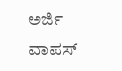ಅರ್ಜಿ ವಾಪಸ್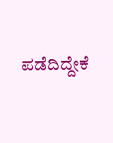ಪಡೆದಿದ್ದೇಕೆ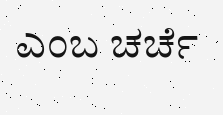ಎಂಬ ಚರ್ಚೆ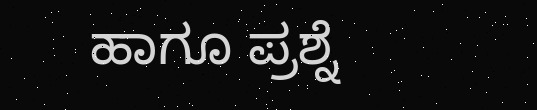ಹಾಗೂ ಪ್ರಶ್ನೆ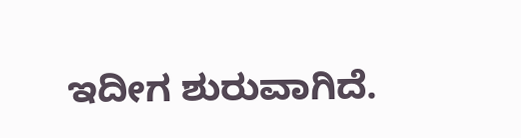ಇದೀಗ ಶುರುವಾಗಿದೆ.